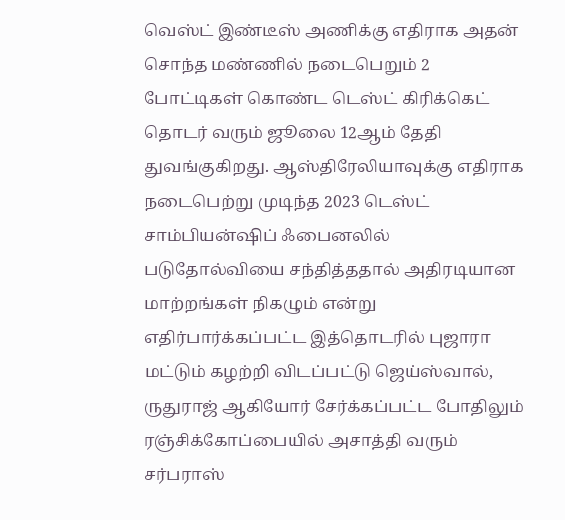வெஸ்ட் இண்டீஸ் அணிக்கு எதிராக அதன் சொந்த மண்ணில் நடைபெறும் 2 போட்டிகள் கொண்ட டெஸ்ட் கிரிக்கெட் தொடர் வரும் ஜூலை 12ஆம் தேதி துவங்குகிறது. ஆஸ்திரேலியாவுக்கு எதிராக நடைபெற்று முடிந்த 2023 டெஸ்ட் சாம்பியன்ஷிப் ஃபைனலில் படுதோல்வியை சந்தித்ததால் அதிரடியான மாற்றங்கள் நிகழும் என்று எதிர்பார்க்கப்பட்ட இத்தொடரில் புஜாரா மட்டும் கழற்றி விடப்பட்டு ஜெய்ஸ்வால், ருதுராஜ் ஆகியோர் சேர்க்கப்பட்ட போதிலும் ரஞ்சிக்கோப்பையில் அசாத்தி வரும் சர்பராஸ்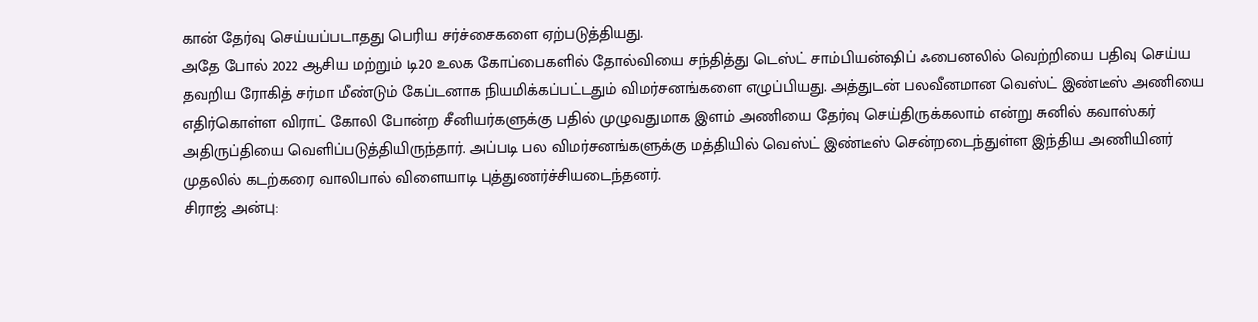கான் தேர்வு செய்யப்படாதது பெரிய சர்ச்சைகளை ஏற்படுத்தியது.
அதே போல் 2022 ஆசிய மற்றும் டி20 உலக கோப்பைகளில் தோல்வியை சந்தித்து டெஸ்ட் சாம்பியன்ஷிப் ஃபைனலில் வெற்றியை பதிவு செய்ய தவறிய ரோகித் சர்மா மீண்டும் கேப்டனாக நியமிக்கப்பட்டதும் விமர்சனங்களை எழுப்பியது. அத்துடன் பலவீனமான வெஸ்ட் இண்டீஸ் அணியை எதிர்கொள்ள விராட் கோலி போன்ற சீனியர்களுக்கு பதில் முழுவதுமாக இளம் அணியை தேர்வு செய்திருக்கலாம் என்று சுனில் கவாஸ்கர் அதிருப்தியை வெளிப்படுத்தியிருந்தார். அப்படி பல விமர்சனங்களுக்கு மத்தியில் வெஸ்ட் இண்டீஸ் சென்றடைந்துள்ள இந்திய அணியினர் முதலில் கடற்கரை வாலிபால் விளையாடி புத்துணர்ச்சியடைந்தனர்.
சிராஜ் அன்பு: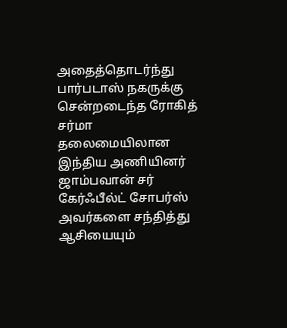அதைத்தொடர்ந்து பார்படாஸ் நகருக்கு சென்றடைந்த ரோகித் சர்மா தலைமையிலான இந்திய அணியினர் ஜாம்பவான் சர் கேர்ஃபீல்ட் சோபர்ஸ் அவர்களை சந்தித்து ஆசியையும்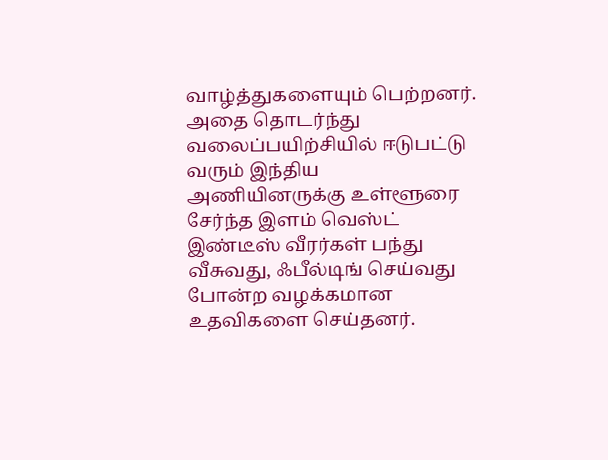வாழ்த்துகளையும் பெற்றனர். அதை தொடர்ந்து வலைப்பயிற்சியில் ஈடுபட்டு வரும் இந்திய அணியினருக்கு உள்ளூரை சேர்ந்த இளம் வெஸ்ட் இண்டீஸ் வீரர்கள் பந்து வீசுவது, ஃபீல்டிங் செய்வது போன்ற வழக்கமான உதவிகளை செய்தனர்.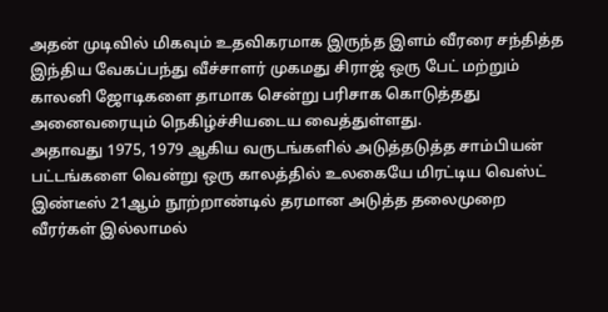அதன் முடிவில் மிகவும் உதவிகரமாக இருந்த இளம் வீரரை சந்தித்த இந்திய வேகப்பந்து வீச்சாளர் முகமது சிராஜ் ஒரு பேட் மற்றும் காலனி ஜோடிகளை தாமாக சென்று பரிசாக கொடுத்தது அனைவரையும் நெகிழ்ச்சியடைய வைத்துள்ளது.
அதாவது 1975, 1979 ஆகிய வருடங்களில் அடுத்தடுத்த சாம்பியன் பட்டங்களை வென்று ஒரு காலத்தில் உலகையே மிரட்டிய வெஸ்ட் இண்டீஸ் 21ஆம் நூற்றாண்டில் தரமான அடுத்த தலைமுறை வீரர்கள் இல்லாமல்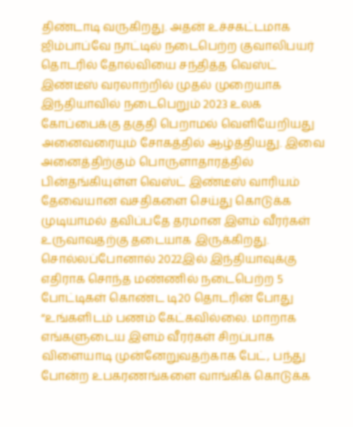திண்டாடி வருகிறது. அதன் உச்சகட்டமாக ஜிம்பாப்வே நாட்டில் நடைபெற்ற குவாலிபயர் தொடரில் தோல்வியை சந்தித்த வெஸ்ட் இண்டீஸ் வரலாற்றில் முதல் முறையாக இந்தியாவில் நடைபெறும் 2023 உலக கோப்பைக்கு தகுதி பெறாமல் வெளியேறியது அனைவரையும் சோகத்தில் ஆழ்த்தியது. இவை அனைத்திற்கும் பொருளாதாரத்தில் பின்தங்கியுள்ள வெஸ்ட் இண்டீஸ் வாரியம் தேவையான வசதிகளை செய்து கொடுக்க முடியாமல் தவிப்பதே தரமான இளம் வீரர்கள் உருவாவதற்கு தடையாக இருக்கிறது.
சொல்லப்போனால் 2022இல் இந்தியாவுக்கு எதிராக சொந்த மண்ணில் நடைபெற்ற 5 போட்டிகள் கொண்ட டி20 தொடரின் போது “உங்களிடம் பணம் கேட்கவில்லை. மாறாக எங்களுடைய இளம் வீரர்கள் சிறப்பாக விளையாடி முன்னேறுவதற்காக பேட், பந்து போன்ற உபகரணங்களை வாங்கிக் கொடுக்க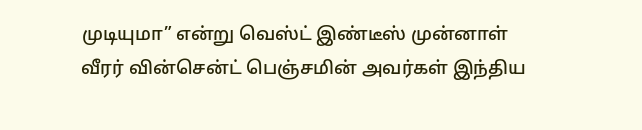முடியுமா” என்று வெஸ்ட் இண்டீஸ் முன்னாள் வீரர் வின்சென்ட் பெஞ்சமின் அவர்கள் இந்திய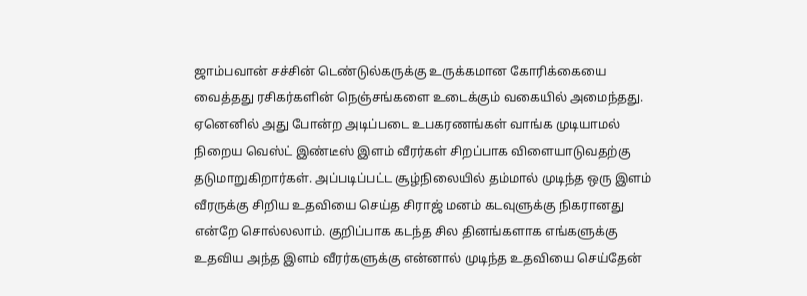ஜாம்பவான் சச்சின் டெண்டுல்கருக்கு உருக்கமான கோரிக்கையை வைத்தது ரசிகர்களின் நெஞ்சங்களை உடைக்கும் வகையில் அமைந்தது.
ஏனெனில் அது போன்ற அடிப்படை உபகரணங்கள் வாங்க முடியாமல் நிறைய வெஸ்ட் இண்டீஸ் இளம் வீரர்கள் சிறப்பாக விளையாடுவதற்கு தடுமாறுகிறார்கள். அப்படிப்பட்ட சூழ்நிலையில் தம்மால் முடிந்த ஒரு இளம் வீரருக்கு சிறிய உதவியை செய்த சிராஜ் மனம் கடவுளுக்கு நிகரானது என்றே சொல்லலாம். குறிப்பாக கடந்த சில தினங்களாக எங்களுக்கு உதவிய அந்த இளம் வீரர்களுக்கு என்னால் முடிந்த உதவியை செய்தேன்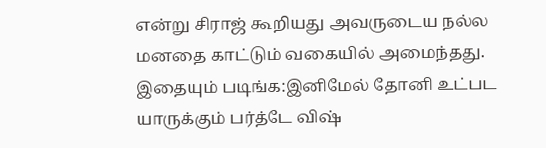என்று சிராஜ் கூறியது அவருடைய நல்ல மனதை காட்டும் வகையில் அமைந்தது.
இதையும் படிங்க:இனிமேல் தோனி உட்பட யாருக்கும் பர்த்டே விஷ்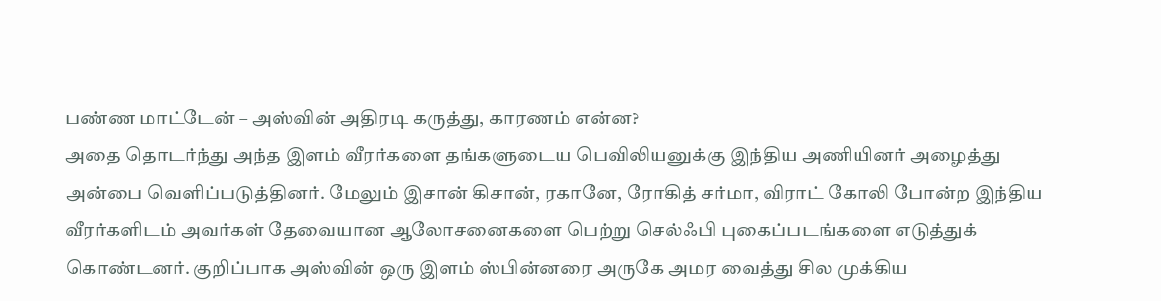பண்ண மாட்டேன் – அஸ்வின் அதிரடி கருத்து, காரணம் என்ன?
அதை தொடர்ந்து அந்த இளம் வீரர்களை தங்களுடைய பெவிலியனுக்கு இந்திய அணியினர் அழைத்து அன்பை வெளிப்படுத்தினர். மேலும் இசான் கிசான், ரகானே, ரோகித் சர்மா, விராட் கோலி போன்ற இந்திய வீரர்களிடம் அவர்கள் தேவையான ஆலோசனைகளை பெற்று செல்ஃபி புகைப்படங்களை எடுத்துக் கொண்டனர். குறிப்பாக அஸ்வின் ஒரு இளம் ஸ்பின்னரை அருகே அமர வைத்து சில முக்கிய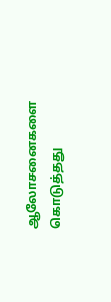ஆலோசனைகளை கொடுத்தது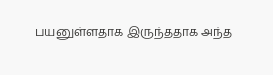பயனுள்ளதாக இருந்ததாக அந்த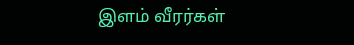இளம் வீரர்கள்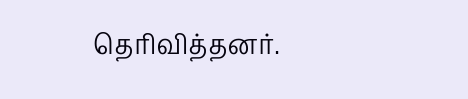தெரிவித்தனர்.